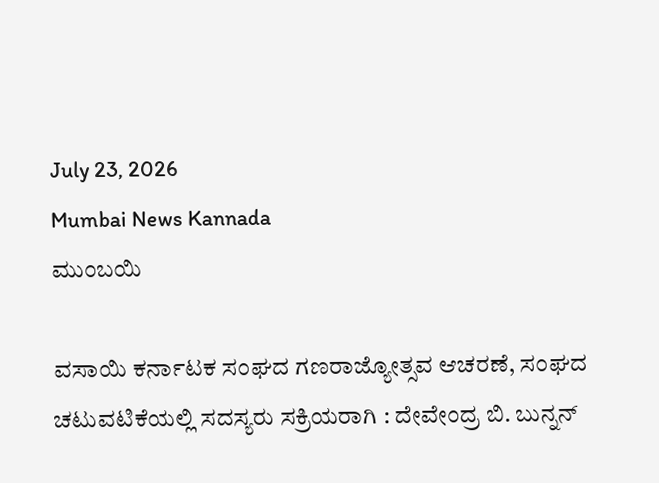July 23, 2026
Mumbai News Kannada
ಮುಂಬಯಿ

ವಸಾಯಿ ಕರ್ನಾಟಕ ಸಂಘದ ಗಣರಾಜ್ಯೋತ್ಸವ ಆಚರಣೆ, ಸಂಘದ ಚಟುವಟಿಕೆಯಲ್ಲಿ ಸದಸ್ಯರು ಸಕ್ರಿಯರಾಗಿ : ದೇವೇಂದ್ರ ಬಿ. ಬುನ್ನನ್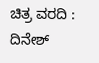ಚಿತ್ರ ವರದಿ : ದಿನೇಶ್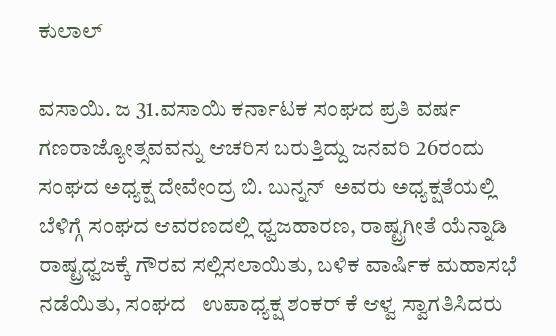ಕುಲಾಲ್

ವಸಾಯಿ. ಜ 31.ವಸಾಯಿ ಕರ್ನಾಟಕ ಸಂಘದ ಪ್ರತಿ ವರ್ಷ ಗಣರಾಜ್ಯೋತ್ಸವವನ್ನು ಆಚರಿಸ ಬರುತ್ತಿದ್ದು ಜನವರಿ 26ರಂದು ಸಂಘದ ಅಧ್ಯಕ್ಷ ದೇವೇಂದ್ರ ಬಿ. ಬುನ್ನನ್  ಅವರು ಅಧ್ಯಕ್ಷತೆಯಲ್ಲಿ ಬೆಳಿಗ್ಗೆ ಸಂಘದ ಆವರಣದಲ್ಲಿ ಧ್ವಜಹಾರಣ, ರಾಷ್ಟ್ರಗೀತೆ ಯೆನ್ನಾಡಿ ರಾಷ್ಟ್ರಧ್ವಜಕ್ಕೆ ಗೌರವ ಸಲ್ಲಿಸಲಾಯಿತು, ಬಳಿಕ ವಾರ್ಷಿಕ ಮಹಾಸಭೆ ನಡೆಯಿತು, ಸಂಘದ   ಉಪಾಧ್ಯಕ್ಷ ಶಂಕರ್ ಕೆ ಆಳ್ವ ಸ್ವಾಗತಿಸಿದರು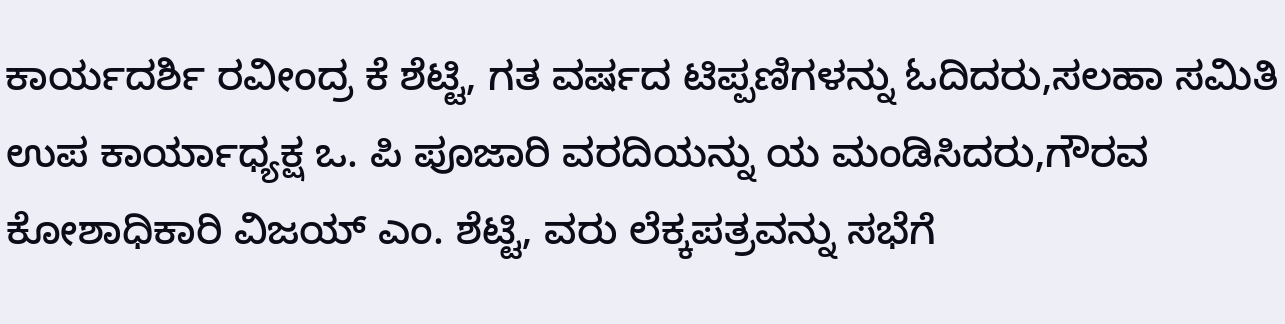ಕಾರ್ಯದರ್ಶಿ ರವೀಂದ್ರ ಕೆ ಶೆಟ್ಟಿ, ಗತ ವರ್ಷದ ಟಿಪ್ಪಣಿಗಳನ್ನು ಓದಿದರು,ಸಲಹಾ ಸಮಿತಿ  ಉಪ ಕಾರ್ಯಾಧ್ಯಕ್ಷ ಒ. ಪಿ ಪೂಜಾರಿ ವರದಿಯನ್ನು ಯ ಮಂಡಿಸಿದರು,ಗೌರವ ಕೋಶಾಧಿಕಾರಿ ವಿಜಯ್ ಎಂ. ಶೆಟ್ಟಿ, ವರು ಲೆಕ್ಕಪತ್ರವನ್ನು ಸಭೆಗೆ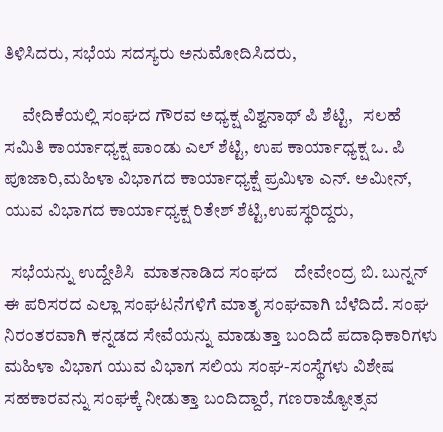ತಿಳಿಸಿದರು, ಸಭೆಯ ಸದಸ್ಯರು ಅನುಮೋದಿಸಿದರು,

     ವೇದಿಕೆಯಲ್ಲಿ ಸಂಘದ ಗೌರವ ಅಧ್ಯಕ್ಷ ವಿಶ್ವನಾಥ್ ಪಿ ಶೆಟ್ಟಿ,   ಸಲಹೆ ಸಮಿತಿ ಕಾರ್ಯಾಧ್ಯಕ್ಷ ಪಾಂಡು ಎಲ್ ಶೆಟ್ಟಿ, ಉಪ ಕಾರ್ಯಾಧ್ಯಕ್ಷ ಒ. ಪಿ ಪೂಜಾರಿ,ಮಹಿಳಾ ವಿಭಾಗದ ಕಾರ್ಯಾಧ್ಯಕ್ಷೆ ಪ್ರಮಿಳಾ ಎನ್. ಅಮೀನ್, ಯುವ ವಿಭಾಗದ ಕಾರ್ಯಾಧ್ಯಕ್ಷ ರಿತೇಶ್ ಶೆಟ್ಟಿ,ಉಪಸ್ಥರಿದ್ದರು,

  ಸಭೆಯನ್ನು ಉದ್ದೇಶಿಸಿ  ಮಾತನಾಡಿದ ಸಂಘದ    ದೇವೇಂದ್ರ ಬಿ. ಬುನ್ನನ್   ಈ ಪರಿಸರದ ಎಲ್ಲಾ ಸಂಘಟನೆಗಳಿಗೆ ಮಾತೃ ಸಂಘವಾಗಿ ಬೆಳೆದಿದೆ. ಸಂಘ ನಿರಂತರವಾಗಿ ಕನ್ನಡದ ಸೇವೆಯನ್ನು ಮಾಡುತ್ತಾ ಬಂದಿದೆ ಪದಾಧಿಕಾರಿಗಳು ಮಹಿಳಾ ವಿಭಾಗ ಯುವ ವಿಭಾಗ ಸಲಿಯ ಸಂಘ-ಸಂಸ್ಥೆಗಳು ವಿಶೇಷ ಸಹಕಾರವನ್ನು ಸಂಘಕ್ಕೆ ನೀಡುತ್ತಾ ಬಂದಿದ್ದಾರೆ, ಗಣರಾಜ್ಯೋತ್ಸವ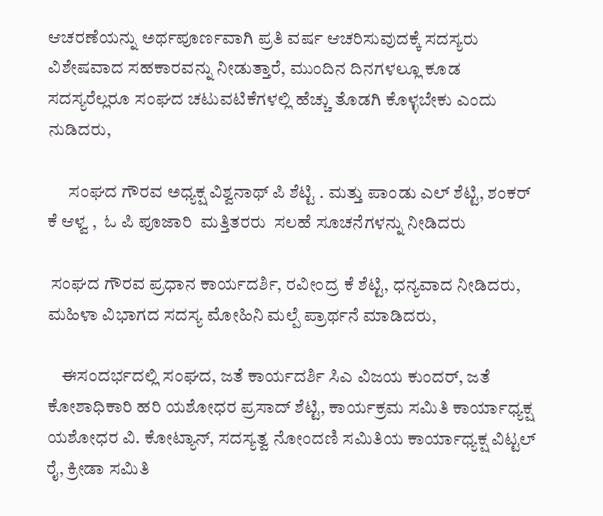ಆಚರಣೆಯನ್ನು ಅರ್ಥಪೂರ್ಣವಾಗಿ ಪ್ರತಿ ವರ್ಷ ಆಚರಿಸುವುದಕ್ಕೆ ಸದಸ್ಯರು ವಿಶೇಷವಾದ ಸಹಕಾರವನ್ನು ನೀಡುತ್ತಾರೆ, ಮುಂದಿನ ದಿನಗಳಲ್ಲೂ ಕೂಡ ಸದಸ್ಯರೆಲ್ಲರೂ ಸಂಘದ ಚಟುವಟಿಕೆಗಳಲ್ಲಿ ಹೆಚ್ಚು ತೊಡಗಿ ಕೊಳ್ಳಬೇಕು ಎಂದು ನುಡಿದರು,

      ಸಂಘದ ಗೌರವ ಅಧ್ಯಕ್ಷ ವಿಶ್ವನಾಥ್ ಪಿ ಶೆಟ್ಟಿ . ಮತ್ತು ಪಾಂಡು ಎಲ್ ಶೆಟ್ಟಿ, ಶಂಕರ್ ಕೆ ಆಳ್ವ ,  ಓ ಪಿ ಪೂಜಾರಿ  ಮತ್ತಿತರರು  ಸಲಹೆ ಸೂಚನೆಗಳನ್ನು ನೀಡಿದರು

 ಸಂಘದ ಗೌರವ ಪ್ರಧಾನ ಕಾರ್ಯದರ್ಶಿ, ರವೀಂದ್ರ ಕೆ ಶೆಟ್ಟಿ, ಧನ್ಯವಾದ ನೀಡಿದರು, ಮಹಿಳಾ ವಿಭಾಗದ ಸದಸ್ಯ ಮೋಹಿನಿ ಮಲ್ಪೆ ಪ್ರಾರ್ಥನೆ ಮಾಡಿದರು,

    ಈಸಂದರ್ಭದಲ್ಲಿ ಸಂಘದ, ಜತೆ ಕಾರ್ಯದರ್ಶಿ ಸಿಎ ವಿಜಯ ಕುಂದರ್, ಜತೆ ಕೋಶಾಧಿಕಾರಿ ಹರಿ ಯಶೋಧರ ಪ್ರಸಾದ್ ಶೆಟ್ಟಿ, ಕಾರ್ಯಕ್ರಮ ಸಮಿತಿ ಕಾರ್ಯಾಧ್ಯಕ್ಷ ಯಶೋಧರ ವಿ. ಕೋಟ್ಯಾನ್, ಸದಸ್ಯತ್ವ ನೋಂದಣಿ ಸಮಿತಿಯ ಕಾರ್ಯಾಧ್ಯಕ್ಷ ವಿಟ್ಟಲ್ ರೈ, ಕ್ರೀಡಾ ಸಮಿತಿ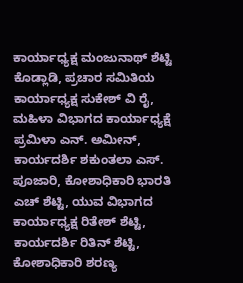ಕಾರ್ಯಾಧ್ಯಕ್ಷ ಮಂಜುನಾಥ್ ಶೆಟ್ಟಿ ಕೊಡ್ಲಾಡಿ, ಪ್ರಚಾರ ಸಮಿತಿಯ ಕಾರ್ಯಾಧ್ಯಕ್ಷ ಸುಕೇಶ್ ವಿ ರೈ, ಮಹಿಳಾ ವಿಭಾಗದ ಕಾರ್ಯಾಧ್ಯಕ್ಷೆ ಪ್ರಮಿಳಾ ಎನ್. ಅಮೀನ್, ಕಾರ್ಯದರ್ಶಿ ಶಕುಂತಲಾ ಎಸ್. ಪೂಜಾರಿ, ಕೋಶಾಧಿಕಾರಿ ಭಾರತಿ ಎಚ್ ಶೆಟ್ಟಿ, ಯುವ ವಿಭಾಗದ ಕಾರ್ಯಾಧ್ಯಕ್ಷ ರಿತೇಶ್ ಶೆಟ್ಟಿ, ಕಾರ್ಯದರ್ಶಿ ರಿತಿನ್ ಶೆಟ್ಟಿ, ಕೋಶಾಧಿಕಾರಿ ಶರಣ್ಯ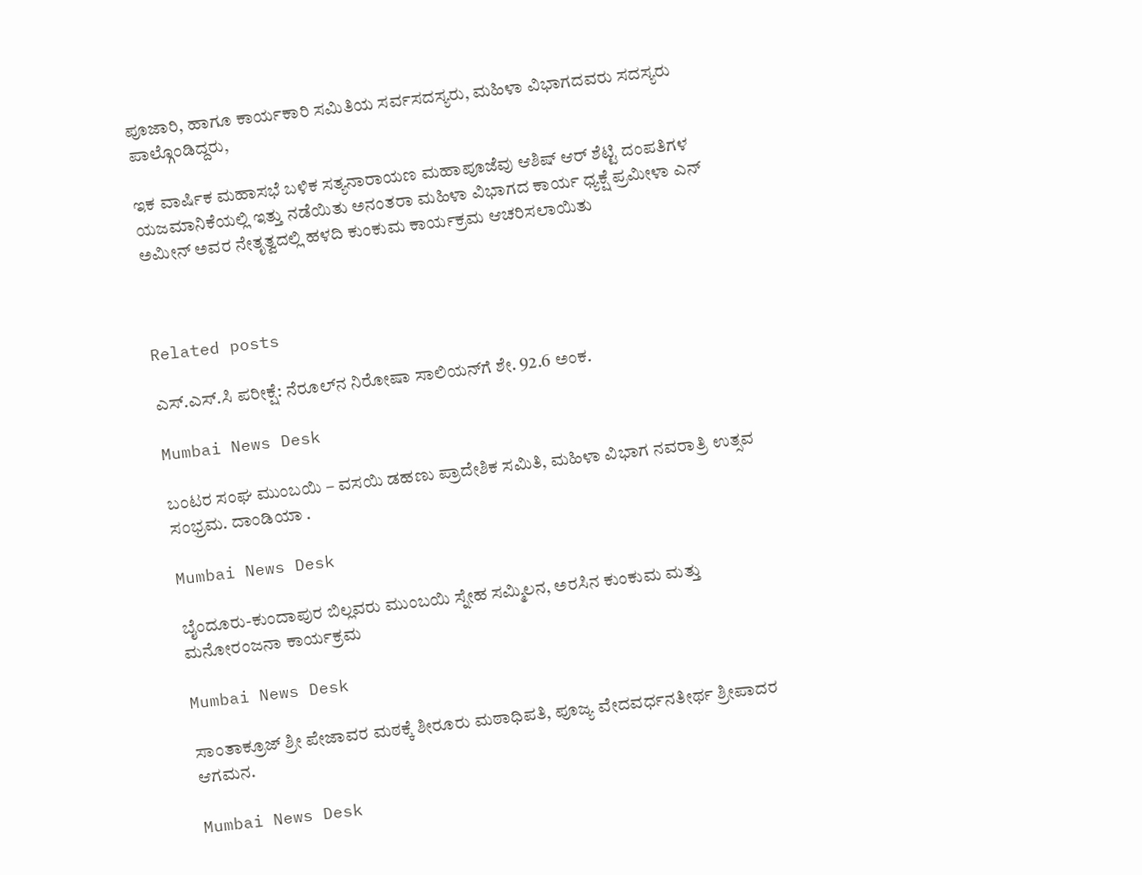ಪೂಜಾರಿ, ಹಾಗೂ ಕಾರ್ಯಕಾರಿ ಸಮಿತಿಯ ಸರ್ವಸದಸ್ಯರು, ಮಹಿಳಾ ವಿಭಾಗದವರು ಸದಸ್ಯರು ಪಾಲ್ಗೊಂಡಿದ್ದರು,

ಇಕ ವಾರ್ಷಿಕ ಮಹಾಸಭೆ ಬಳಿಕ ಸತ್ಯನಾರಾಯಣ ಮಹಾಪೂಜೆವು ಆಶಿಷ್ ಆರ್ ಶೆಟ್ಟಿ ದಂಪತಿಗಳ ಯಜಮಾನಿಕೆಯಲ್ಲಿ ಇತ್ತು ನಡೆಯಿತು ಅನಂತರಾ ಮಹಿಳಾ ವಿಭಾಗದ ಕಾರ್ಯ ಧ್ಯಕ್ಷೆ ಪ್ರಮೀಳಾ ಎನ್ ಅಮೀನ್ ಅವರ ನೇತೃತ್ವದಲ್ಲಿ ಹಳದಿ ಕುಂಕುಮ ಕಾರ್ಯಕ್ರಮ ಆಚರಿಸಲಾಯಿತು



Related posts

ಎಸ್.ಎಸ್.ಸಿ ಪರೀಕ್ಷೆ: ನೆರೂಲ್‌ನ ನಿರೋಷಾ ಸಾಲಿಯನ್‌ಗೆ ಶೇ. 92.6 ಅಂಕ.

Mumbai News Desk

ಬಂಟರ ಸಂಘ ಮುಂಬಯಿ – ವಸಯಿ ಡಹಣು ಪ್ರಾದೇಶಿಕ ಸಮಿತಿ, ಮಹಿಳಾ ವಿಭಾಗ ನವರಾತ್ರಿ ಉತ್ಸವ ಸಂಭ್ರಮ. ದಾಂಡಿಯಾ .

Mumbai News Desk

ಬೈಂದೂರು-ಕುಂದಾಪುರ ಬಿಲ್ಲವರು ಮುಂಬಯಿ ಸ್ನೇಹ ಸಮ್ಮಿಲನ, ಅರಸಿನ ಕುಂಕುಮ ಮತ್ತು ಮನೋರಂಜನಾ ಕಾರ್ಯಕ್ರಮ

Mumbai News Desk

ಸಾಂತಾಕ್ರೂಜ್ ಶ್ರೀ ಪೇಜಾವರ ಮಠಕ್ಕೆ ಶೀರೂರು ಮಠಾಧಿಪತಿ, ಪೂಜ್ಯ ವೇದವರ್ಧನತೀರ್ಥ ಶ್ರೀಪಾದರ ಆಗಮನ.

Mumbai News Desk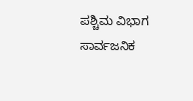ಪಶ್ಚಿಮ ವಿಭಾಗ ಸಾರ್ವಜನಿಕ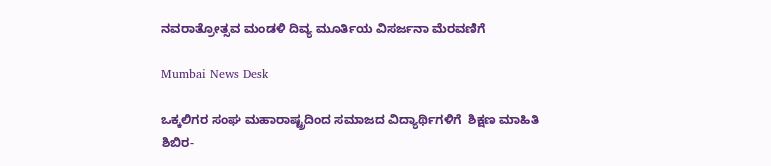ನವರಾತ್ರೋತ್ಸವ ಮಂಡಳಿ ದಿವ್ಯ ಮೂರ್ತಿಯ ವಿಸರ್ಜನಾ ಮೆರವಣಿಗೆ

Mumbai News Desk

ಒಕ್ಕಲಿಗರ ಸಂಘ ಮಹಾರಾಷ್ಟ್ರದಿಂದ ಸಮಾಜದ ವಿದ್ಯಾರ್ಥಿಗಳಿಗೆ  ಶಿಕ್ಷಣ ಮಾಹಿತಿ ಶಿಬಿರ-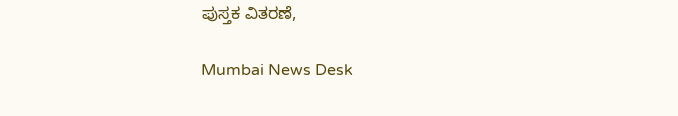ಪುಸ್ತಕ ವಿತರಣೆ,

Mumbai News Desk